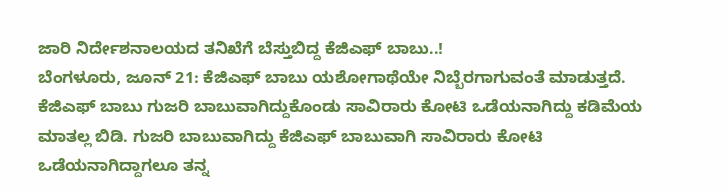ಜಾರಿ ನಿರ್ದೇಶನಾಲಯದ ತನಿಖೆಗೆ ಬೆಸ್ತುಬಿದ್ದ ಕೆಜಿಎಫ್ ಬಾಬು..!
ಬೆಂಗಳೂರು, ಜೂನ್ 21: ಕೆಜಿಎಫ್ ಬಾಬು ಯಶೋಗಾಥೆಯೇ ನಿಬ್ಬೆರಗಾಗುವಂತೆ ಮಾಡುತ್ತದೆ. ಕೆಜಿಎಫ್ ಬಾಬು ಗುಜರಿ ಬಾಬುವಾಗಿದ್ದುಕೊಂಡು ಸಾವಿರಾರು ಕೋಟಿ ಒಡೆಯನಾಗಿದ್ದು ಕಡಿಮೆಯ ಮಾತಲ್ಲ ಬಿಡಿ. ಗುಜರಿ ಬಾಬುವಾಗಿದ್ದು ಕೆಜಿಎಫ್ ಬಾಬುವಾಗಿ ಸಾವಿರಾರು ಕೋಟಿ ಒಡೆಯನಾಗಿದ್ದಾಗಲೂ ತನ್ನ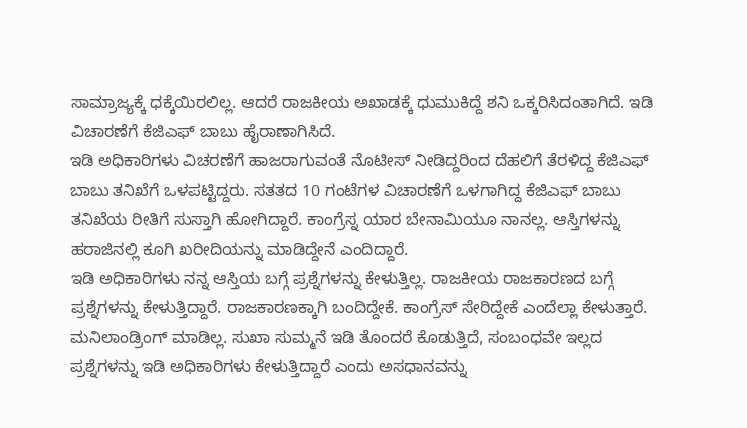ಸಾಮ್ರಾಜ್ಯಕ್ಕೆ ಧಕ್ಕೆಯಿರಲಿಲ್ಲ. ಆದರೆ ರಾಜಕೀಯ ಅಖಾಡಕ್ಕೆ ಧುಮುಕಿದ್ದೆ ಶನಿ ಒಕ್ಕರಿಸಿದಂತಾಗಿದೆ. ಇಡಿ ವಿಚಾರಣೆಗೆ ಕೆಜಿಎಫ್ ಬಾಬು ಹೈರಾಣಾಗಿಸಿದೆ.
ಇಡಿ ಅಧಿಕಾರಿಗಳು ವಿಚರಣೆಗೆ ಹಾಜರಾಗುವಂತೆ ನೊಟೀಸ್ ನೀಡಿದ್ದರಿಂದ ದೆಹಲಿಗೆ ತೆರಳಿದ್ದ ಕೆಜಿಎಫ್ ಬಾಬು ತನಿಖೆಗೆ ಒಳಪಟ್ಟಿದ್ದರು. ಸತತದ 10 ಗಂಟೆಗಳ ವಿಚಾರಣೆಗೆ ಒಳಗಾಗಿದ್ದ ಕೆಜಿಎಫ್ ಬಾಬು ತನಿಖೆಯ ರೀತಿಗೆ ಸುಸ್ತಾಗಿ ಹೋಗಿದ್ದಾರೆ. ಕಾಂಗ್ರೆಸ್ನ ಯಾರ ಬೇನಾಮಿಯೂ ನಾನಲ್ಲ. ಆಸ್ತಿಗಳನ್ನು ಹರಾಜಿನಲ್ಲಿ ಕೂಗಿ ಖರೀದಿಯನ್ನು ಮಾಡಿದ್ದೇನೆ ಎಂದಿದ್ದಾರೆ.
ಇಡಿ ಅಧಿಕಾರಿಗಳು ನನ್ನ ಆಸ್ತಿಯ ಬಗ್ಗೆ ಪ್ರಶ್ನೆಗಳನ್ನು ಕೇಳುತ್ತಿಲ್ಲ. ರಾಜಕೀಯ ರಾಜಕಾರಣದ ಬಗ್ಗೆ ಪ್ರಶ್ನೆಗಳನ್ನು ಕೇಳುತ್ತಿದ್ದಾರೆ. ರಾಜಕಾರಣಕ್ಕಾಗಿ ಬಂದಿದ್ದೇಕೆ. ಕಾಂಗ್ರೆಸ್ ಸೇರಿದ್ದೇಕೆ ಎಂದೆಲ್ಲಾ ಕೇಳುತ್ತಾರೆ. ಮನಿಲಾಂಡ್ರಿಂಗ್ ಮಾಡಿಲ್ಲ. ಸುಖಾ ಸುಮ್ಮನೆ ಇಡಿ ತೊಂದರೆ ಕೊಡುತ್ತಿದೆ, ಸಂಬಂಧವೇ ಇಲ್ಲದ ಪ್ರಶ್ನೆಗಳನ್ನು ಇಡಿ ಅಧಿಕಾರಿಗಳು ಕೇಳುತ್ತಿದ್ದಾರೆ ಎಂದು ಅಸಧಾನವನ್ನು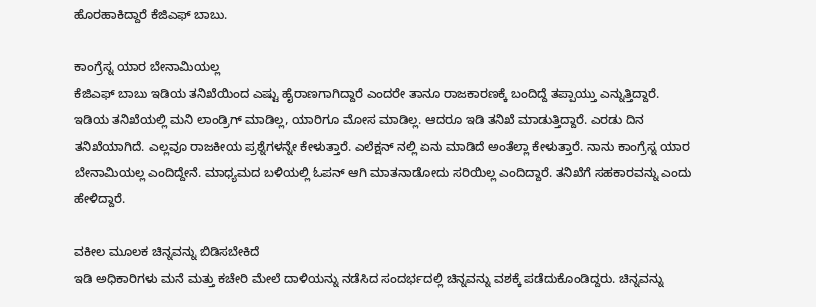ಹೊರಹಾಕಿದ್ದಾರೆ ಕೆಜಿಎಫ್ ಬಾಬು.

ಕಾಂಗ್ರೆಸ್ನ ಯಾರ ಬೇನಾಮಿಯಲ್ಲ
ಕೆಜಿಎಫ್ ಬಾಬು ಇಡಿಯ ತನಿಖೆಯಿಂದ ಎಷ್ಟು ಹೈರಾಣಗಾಗಿದ್ದಾರೆ ಎಂದರೇ ತಾನೂ ರಾಜಕಾರಣಕ್ಕೆ ಬಂದಿದ್ದೆ ತಪ್ಪಾಯ್ತು ಎನ್ನುತ್ತಿದ್ದಾರೆ. ಇಡಿಯ ತನಿಖೆಯಲ್ಲಿ ಮನಿ ಲಾಂಡ್ರಿಗ್ ಮಾಡಿಲ್ಲ, ಯಾರಿಗೂ ಮೋಸ ಮಾಡಿಲ್ಲ. ಆದರೂ ಇಡಿ ತನಿಖೆ ಮಾಡುತ್ತಿದ್ದಾರೆ. ಎರಡು ದಿನ ತನಿಖೆಯಾಗಿದೆ. ಎಲ್ಲವೂ ರಾಜಕೀಯ ಪ್ರಶ್ನೆಗಳನ್ನೇ ಕೇಳುತ್ತಾರೆ. ಎಲೆಕ್ಷನ್ ನಲ್ಲಿ ಏನು ಮಾಡಿದೆ ಅಂತೆಲ್ಲಾ ಕೇಳುತ್ತಾರೆ. ನಾನು ಕಾಂಗ್ರೆಸ್ನ ಯಾರ ಬೇನಾಮಿಯಲ್ಲ ಎಂದಿದ್ದೇನೆ. ಮಾಧ್ಯಮದ ಬಳಿಯಲ್ಲಿ ಓಪನ್ ಆಗಿ ಮಾತನಾಡೋದು ಸರಿಯಿಲ್ಲ ಎಂದಿದ್ದಾರೆ. ತನಿಖೆಗೆ ಸಹಕಾರವನ್ನು ಎಂದು ಹೇಳಿದ್ದಾರೆ.

ವಕೀಲ ಮೂಲಕ ಚಿನ್ನವನ್ನು ಬಿಡಿಸಬೇಕಿದೆ
ಇಡಿ ಅಧಿಕಾರಿಗಳು ಮನೆ ಮತ್ತು ಕಚೇರಿ ಮೇಲೆ ದಾಳಿಯನ್ನು ನಡೆಸಿದ ಸಂದರ್ಭದಲ್ಲಿ ಚಿನ್ನವನ್ನು ವಶಕ್ಕೆ ಪಡೆದುಕೊಂಡಿದ್ದರು. ಚಿನ್ನವನ್ನು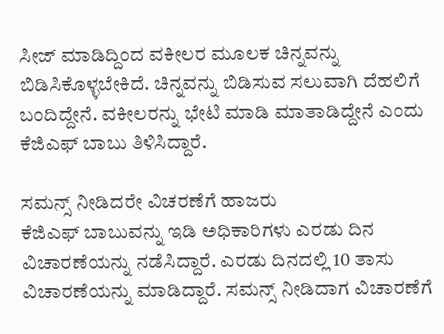ಸೀಜ್ ಮಾಡಿದ್ದಿಂದ ವಕೀಲರ ಮೂಲಕ ಚಿನ್ನವನ್ನು ಬಿಡಿಸಿಕೊಳ್ಳಬೇಕಿದೆ. ಚಿನ್ನವನ್ನು ಬಿಡಿಸುವ ಸಲುವಾಗಿ ದೆಹಲಿಗೆ ಬಂದಿದ್ದೇನೆ. ವಕೀಲರನ್ನು ಭೇಟಿ ಮಾಡಿ ಮಾತಾಡಿದ್ದೇನೆ ಎಂದು ಕೆಜಿಎಫ್ ಬಾಬು ತಿಳಿಸಿದ್ದಾರೆ.

ಸಮನ್ಸ್ ನೀಡಿದರೇ ವಿಚರಣೆಗೆ ಹಾಜರು
ಕೆಜಿಎಫ್ ಬಾಬುವನ್ನು ಇಡಿ ಅಧಿಕಾರಿಗಳು ಎರಡು ದಿನ ವಿಚಾರಣೆಯನ್ನು ನಡೆಸಿದ್ದಾರೆ. ಎರಡು ದಿನದಲ್ಲಿ 10 ತಾಸು ವಿಚಾರಣೆಯನ್ನು ಮಾಡಿದ್ದಾರೆ. ಸಮನ್ಸ್ ನೀಡಿದಾಗ ವಿಚಾರಣೆಗೆ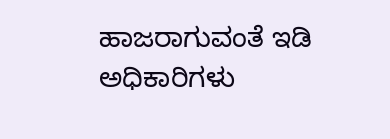ಹಾಜರಾಗುವಂತೆ ಇಡಿ ಅಧಿಕಾರಿಗಳು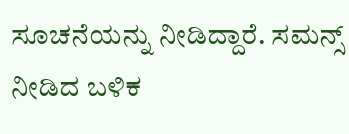ಸೂಚನೆಯನ್ನು ನೀಡಿದ್ದಾರೆ. ಸಮನ್ಸ್ ನೀಡಿದ ಬಳಿಕ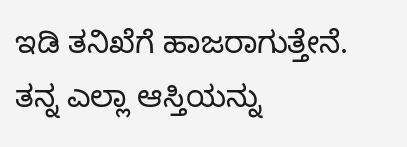ಇಡಿ ತನಿಖೆಗೆ ಹಾಜರಾಗುತ್ತೇನೆ. ತನ್ನ ಎಲ್ಲಾ ಆಸ್ತಿಯನ್ನು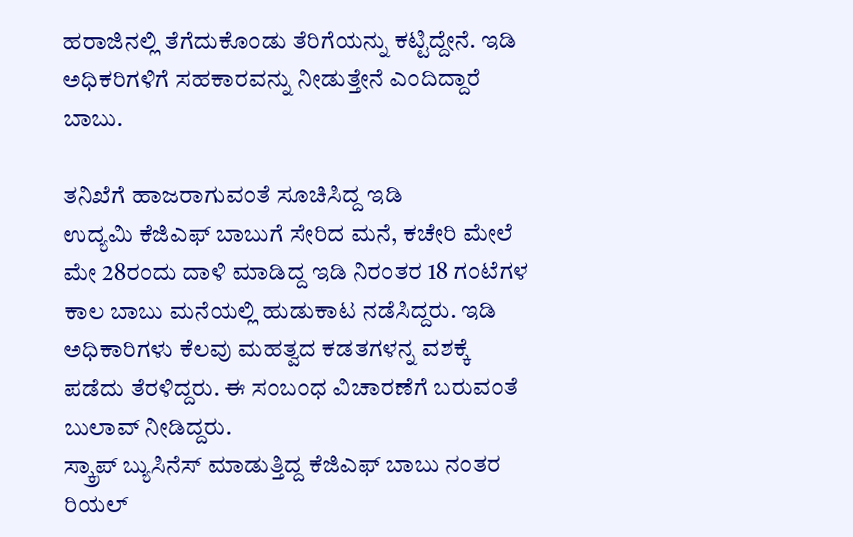ಹರಾಜಿನಲ್ಲಿ ತೆಗೆದುಕೊಂಡು ತೆರಿಗೆಯನ್ನು ಕಟ್ಟಿದ್ದೇನೆ. ಇಡಿ ಅಧಿಕರಿಗಳಿಗೆ ಸಹಕಾರವನ್ನು ನೀಡುತ್ತೇನೆ ಎಂದಿದ್ದಾರೆ ಬಾಬು.

ತನಿಖೆಗೆ ಹಾಜರಾಗುವಂತೆ ಸೂಚಿಸಿದ್ದ ಇಡಿ
ಉದ್ಯಮಿ ಕೆಜಿಎಫ್ ಬಾಬುಗೆ ಸೇರಿದ ಮನೆ, ಕಚೇರಿ ಮೇಲೆ ಮೇ 28ರಂದು ದಾಳಿ ಮಾಡಿದ್ದ ಇಡಿ ನಿರಂತರ 18 ಗಂಟೆಗಳ ಕಾಲ ಬಾಬು ಮನೆಯಲ್ಲಿ ಹುಡುಕಾಟ ನಡೆಸಿದ್ದರು. ಇಡಿ ಅಧಿಕಾರಿಗಳು ಕೆಲವು ಮಹತ್ವದ ಕಡತಗಳನ್ನ ವಶಕ್ಕೆ ಪಡೆದು ತೆರಳಿದ್ದರು. ಈ ಸಂಬಂಧ ವಿಚಾರಣೆಗೆ ಬರುವಂತೆ ಬುಲಾವ್ ನೀಡಿದ್ದರು.
ಸ್ಕ್ರಾಪ್ ಬ್ಯುಸಿನೆಸ್ ಮಾಡುತ್ತಿದ್ದ ಕೆಜಿಎಫ್ ಬಾಬು ನಂತರ ರಿಯಲ್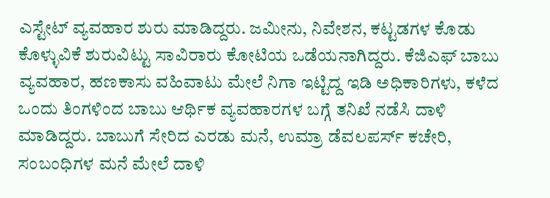ಎಸ್ಟೇಟ್ ವ್ಯವಹಾರ ಶುರು ಮಾಡಿದ್ದರು. ಜಮೀನು, ನಿವೇಶನ, ಕಟ್ಟಡಗಳ ಕೊಡು ಕೊಳ್ಳುವಿಕೆ ಶುರುವಿಟ್ಟು ಸಾವಿರಾರು ಕೋಟಿಯ ಒಡೆಯನಾಗಿದ್ದರು. ಕೆಜಿಎಫ್ ಬಾಬು ವ್ಯವಹಾರ, ಹಣಕಾಸು ವಹಿವಾಟು ಮೇಲೆ ನಿಗಾ ಇಟ್ಟಿದ್ದ ಇಡಿ ಅಧಿಕಾರಿಗಳು, ಕಳೆದ ಒಂದು ತಿಂಗಳಿಂದ ಬಾಬು ಆರ್ಥಿಕ ವ್ಯವಹಾರಗಳ ಬಗ್ಗೆ ತನಿಖೆ ನಡೆಸಿ ದಾಳಿ ಮಾಡಿದ್ದರು. ಬಾಬುಗೆ ಸೇರಿದ ಎರಡು ಮನೆ, ಉಮ್ರಾ ಡೆವಲಪರ್ಸ್ ಕಚೇರಿ, ಸಂಬಂಧಿಗಳ ಮನೆ ಮೇಲೆ ದಾಳಿ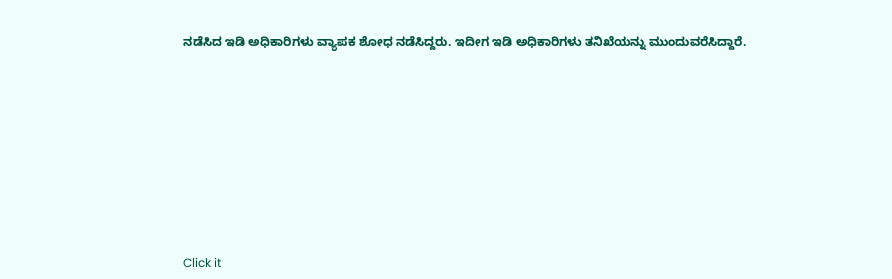ನಡೆಸಿದ ಇಡಿ ಅಧಿಕಾರಿಗಳು ವ್ಯಾಪಕ ಶೋಧ ನಡೆಸಿದ್ದರು. ಇದೀಗ ಇಡಿ ಅಧಿಕಾರಿಗಳು ತನಿಖೆಯನ್ನು ಮುಂದುವರೆಸಿದ್ದಾರೆ.












Click it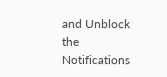and Unblock the Notifications